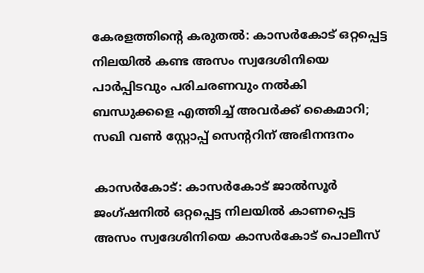കേരളത്തിന്റെ കരുതല്‍: കാസര്‍കോട് ഒറ്റപ്പെട്ട നിലയില്‍ കണ്ട അസം സ്വദേശിനിയെ പാര്‍പ്പിടവും പരിചരണവും നല്‍കി ബന്ധുക്കളെ എത്തിച്ച് അവര്‍ക്ക് കൈമാറി; സഖി വണ്‍ സ്റ്റോപ്പ് സെന്ററിന് അഭിനന്ദനം

കാസര്‍കോട്: കാസര്‍കോട് ജാല്‍സൂര്‍ ജംഗ്ഷനില്‍ ഒറ്റപ്പെട്ട നിലയില്‍ കാണപ്പെട്ട അസം സ്വദേശിനിയെ കാസര്‍കോട് പൊലീസ്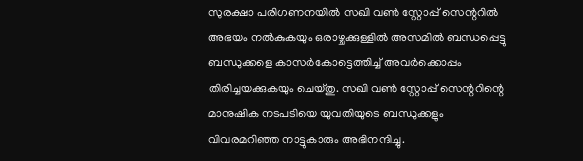സുരക്ഷാ പരിഗണനയില്‍ സഖി വണ്‍ സ്റ്റോപ്പ് സെന്ററില്‍ അഭയം നല്‍കുകയും ഒരാഴ്ചക്കുള്ളില്‍ അസമില്‍ ബന്ധപ്പെട്ടു ബന്ധുക്കളെ കാസര്‍കോട്ടെത്തിച്ച് അവര്‍ക്കൊപ്പം തിരിച്ചയക്കുകയും ചെയ്തു. സഖി വണ്‍ സ്റ്റോപ്പ് സെന്ററിന്റെ മാനുഷിക നടപടിയെ യുവതിയുടെ ബന്ധുക്കളും വിവരമറിഞ്ഞ നാട്ടുകാരും അഭിനന്ദിച്ചു.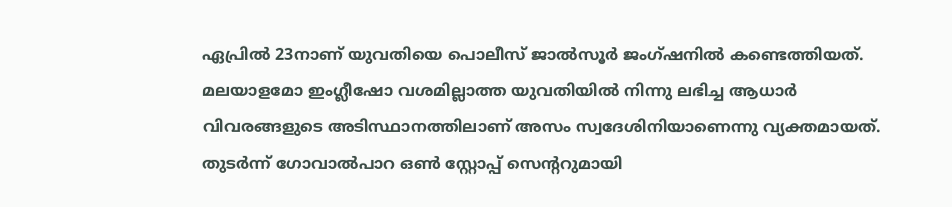ഏപ്രില്‍ 23നാണ് യുവതിയെ പൊലീസ് ജാല്‍സൂര്‍ ജംഗ്ഷനില്‍ കണ്ടെത്തിയത്. മലയാളമോ ഇംഗ്ലീഷോ വശമില്ലാത്ത യുവതിയില്‍ നിന്നു ലഭിച്ച ആധാര്‍ വിവരങ്ങളുടെ അടിസ്ഥാനത്തിലാണ് അസം സ്വദേശിനിയാണെന്നു വ്യക്തമായത്. തുടര്‍ന്ന് ഗോവാല്‍പാറ ഒണ്‍ സ്റ്റോപ്പ് സെന്ററുമായി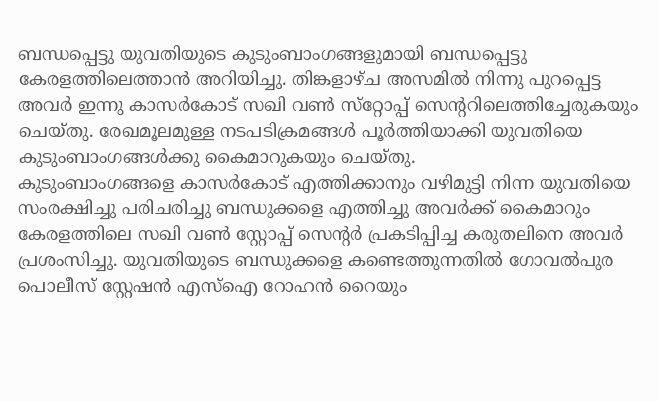ബന്ധപ്പെട്ടു യുവതിയുടെ കുടുംബാംഗങ്ങളുമായി ബന്ധപ്പെട്ടു കേരളത്തിലെത്താന്‍ അറിയിച്ചു. തിങ്കളാഴ്ച അസമില്‍ നിന്നു പുറപ്പെട്ട അവര്‍ ഇന്നു കാസര്‍കോട് സഖി വണ്‍ സ്‌റ്റോപ്പ് സെന്ററിലെത്തിച്ചേരുകയും ചെയ്തു. രേഖമൂലമുള്ള നടപടിക്രമങ്ങള്‍ പൂര്‍ത്തിയാക്കി യുവതിയെ കുടുംബാംഗങ്ങള്‍ക്കു കൈമാറുകയും ചെയ്തു.
കുടുംബാംഗങ്ങളെ കാസര്‍കോട് എത്തിക്കാനും വഴിമുട്ടി നിന്ന യുവതിയെ സംരക്ഷിച്ചു പരിചരിച്ചു ബന്ധുക്കളെ എത്തിച്ചു അവര്‍ക്ക് കൈമാറും കേരളത്തിലെ സഖി വണ്‍ സ്റ്റോപ്പ് സെന്റര്‍ പ്രകടിപ്പിച്ച കരുതലിനെ അവര്‍ പ്രശംസിച്ചു. യുവതിയുടെ ബന്ധുക്കളെ കണ്ടെത്തുന്നതില്‍ ഗോവല്‍പുര പൊലീസ് സ്റ്റേഷന്‍ എസ്‌ഐ റോഹന്‍ റൈയും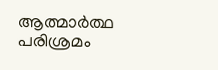ആത്മാര്‍ത്ഥ പരിശ്രമം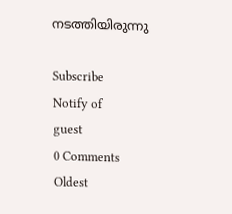നടത്തിയിരുന്നു

Subscribe
Notify of
guest
0 Comments
Oldest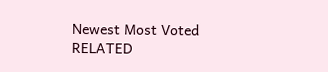Newest Most Voted
RELATED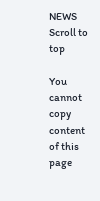NEWS
Scroll to top

You cannot copy content of this page